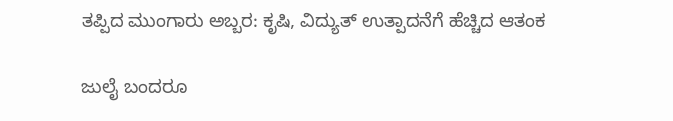ತಪ್ಪಿದ ಮುಂಗಾರು ಅಬ್ಬರ: ಕೃಷಿ, ವಿದ್ಯುತ್ ಉತ್ಪಾದನೆಗೆ ಹೆಚ್ಚಿದ ಆತಂಕ

ಜುಲೈ ಬಂದರೂ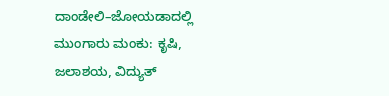ದಾಂಡೇಲಿ–ಜೋಯಡಾದಲ್ಲಿ ಮುಂಗಾರು ಮಂಕು: ಕೃಷಿ, ಜಲಾಶಯ, ವಿದ್ಯುತ್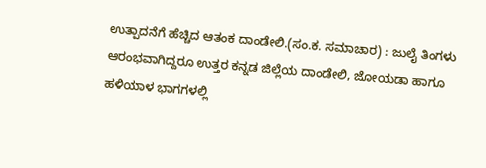ಉತ್ಪಾದನೆಗೆ ಹೆಚ್ಚಿದ ಆತಂಕ ದಾಂಡೇಲಿ.(ಸಂ.ಕ. ಸಮಾಚಾರ) : ಜುಲೈ ತಿಂಗಳು ಆರಂಭವಾಗಿದ್ದರೂ ಉತ್ತರ ಕನ್ನಡ ಜಿಲ್ಲೆಯ ದಾಂಡೇಲಿ, ಜೋಯಡಾ ಹಾಗೂ ಹಳಿಯಾಳ ಭಾಗಗಳಲ್ಲಿ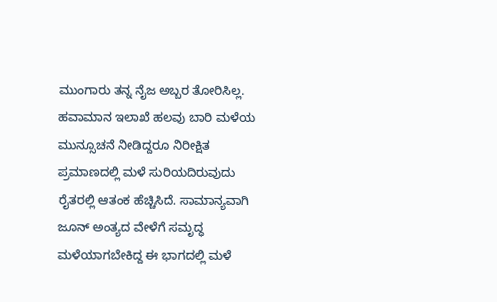ಮುಂಗಾರು ತನ್ನ ನೈಜ ಅಬ್ಬರ ತೋರಿಸಿಲ್ಲ. ಹವಾಮಾನ ಇಲಾಖೆ ಹಲವು ಬಾರಿ ಮಳೆಯ ಮುನ್ಸೂಚನೆ ನೀಡಿದ್ದರೂ ನಿರೀಕ್ಷಿತ ಪ್ರಮಾಣದಲ್ಲಿ ಮಳೆ ಸುರಿಯದಿರುವುದು ರೈತರಲ್ಲಿ ಆತಂಕ ಹೆಚ್ಚಿಸಿದೆ. ಸಾಮಾನ್ಯವಾಗಿ ಜೂನ್ ಅಂತ್ಯದ ವೇಳೆಗೆ ಸಮೃದ್ಧ ಮಳೆಯಾಗಬೇಕಿದ್ದ ಈ ಭಾಗದಲ್ಲಿ ಮಳೆ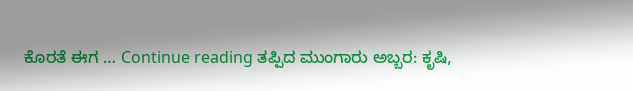ಕೊರತೆ ಈಗ … Continue reading ತಪ್ಪಿದ ಮುಂಗಾರು ಅಬ್ಬರ: ಕೃಷಿ,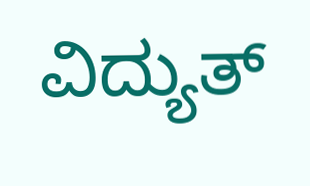ವಿದ್ಯುತ್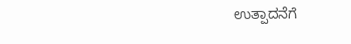ಉತ್ಪಾದನೆಗೆ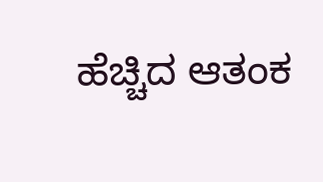ಹೆಚ್ಚಿದ ಆತಂಕ